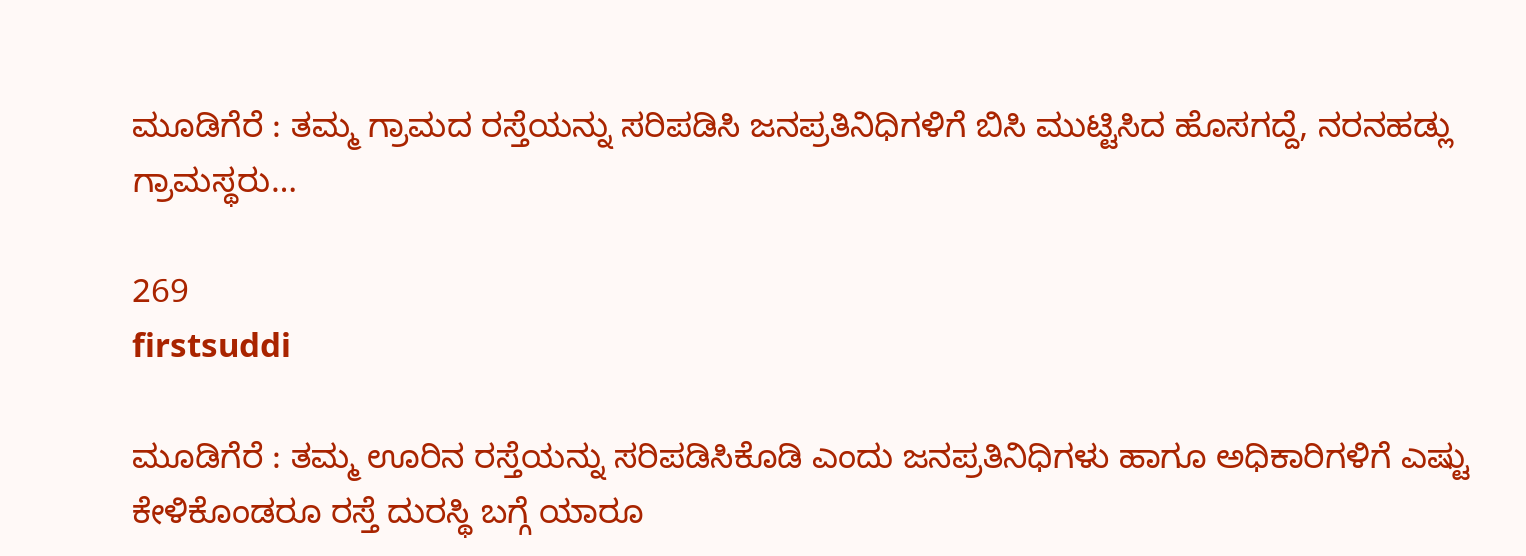ಮೂಡಿಗೆರೆ : ತಮ್ಮ ಗ್ರಾಮದ ರಸ್ತೆಯನ್ನು ಸರಿಪಡಿಸಿ ಜನಪ್ರತಿನಿಧಿಗಳಿಗೆ ಬಿಸಿ ಮುಟ್ಟಿಸಿದ ಹೊಸಗದ್ದೆ, ನರನಹಡ್ಲು ಗ್ರಾಮಸ್ಥರು…

269
firstsuddi

ಮೂಡಿಗೆರೆ : ತಮ್ಮ ಊರಿನ ರಸ್ತೆಯನ್ನು ಸರಿಪಡಿಸಿಕೊಡಿ ಎಂದು ಜನಪ್ರತಿನಿಧಿಗಳು ಹಾಗೂ ಅಧಿಕಾರಿಗಳಿಗೆ ಎಷ್ಟು ಕೇಳಿಕೊಂಡರೂ ರಸ್ತೆ ದುರಸ್ಥಿ ಬಗ್ಗೆ ಯಾರೂ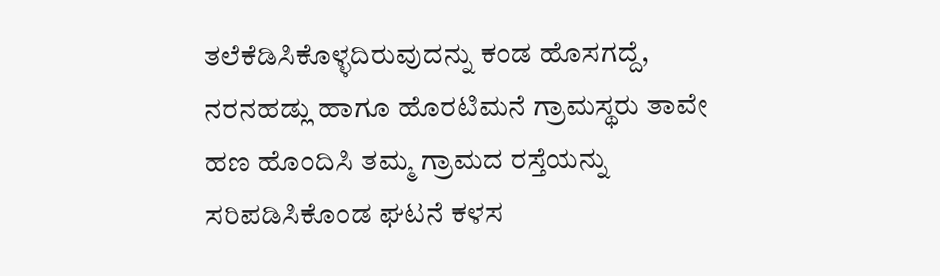ತಲೆಕೆಡಿಸಿಕೊಳ್ಳದಿರುವುದನ್ನು ಕಂಡ ಹೊಸಗದ್ದೆ, ನರನಹಡ್ಲು ಹಾಗೂ ಹೊರಟಿಮನೆ ಗ್ರಾಮಸ್ಥರು ತಾವೇ ಹಣ ಹೊಂದಿಸಿ ತಮ್ಮ ಗ್ರಾಮದ ರಸ್ತೆಯನ್ನು ಸರಿಪಡಿಸಿಕೊಂಡ ಘಟನೆ ಕಳಸ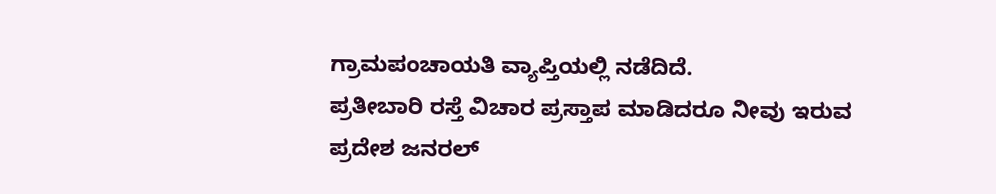ಗ್ರಾಮಪಂಚಾಯತಿ ವ್ಯಾಪ್ತಿಯಲ್ಲಿ ನಡೆದಿದೆ.
ಪ್ರತೀಬಾರಿ ರಸ್ತೆ ವಿಚಾರ ಪ್ರಸ್ತಾಪ ಮಾಡಿದರೂ ನೀವು ಇರುವ ಪ್ರದೇಶ ಜನರಲ್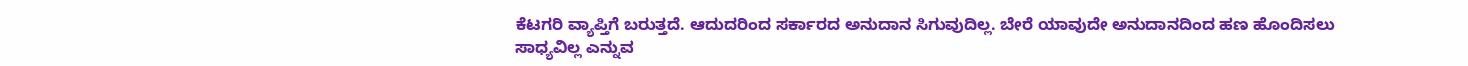ಕೆಟಗರಿ ವ್ಯಾಪ್ತಿಗೆ ಬರುತ್ತದೆ. ಆದುದರಿಂದ ಸರ್ಕಾರದ ಅನುದಾನ ಸಿಗುವುದಿಲ್ಲ. ಬೇರೆ ಯಾವುದೇ ಅನುದಾನದಿಂದ ಹಣ ಹೊಂದಿಸಲು ಸಾಧ್ಯವಿಲ್ಲ ಎನ್ನುವ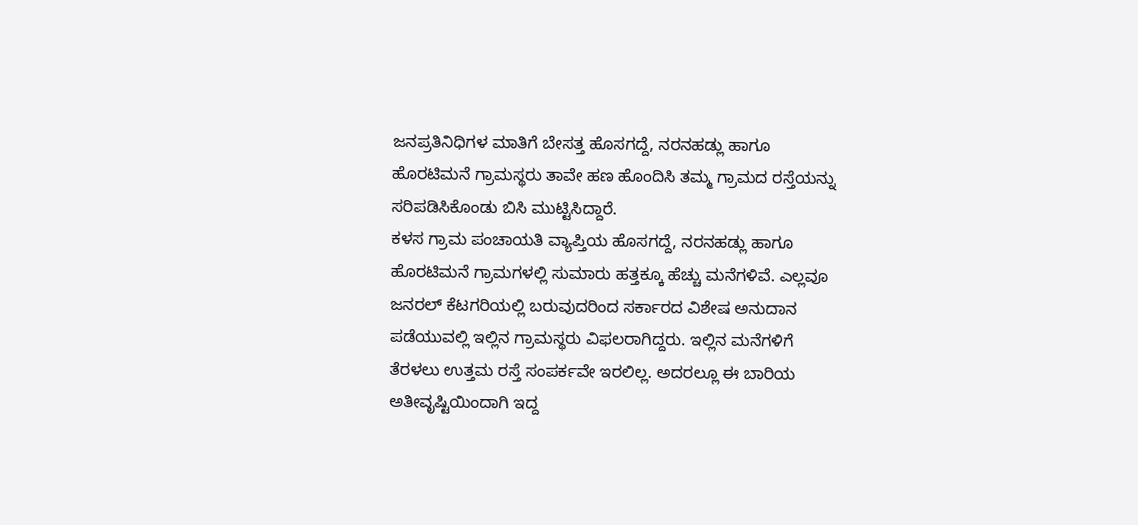ಜನಪ್ರತಿನಿಧಿಗಳ ಮಾತಿಗೆ ಬೇಸತ್ತ ಹೊಸಗದ್ದೆ, ನರನಹಡ್ಲು ಹಾಗೂ ಹೊರಟಿಮನೆ ಗ್ರಾಮಸ್ಥರು ತಾವೇ ಹಣ ಹೊಂದಿಸಿ ತಮ್ಮ ಗ್ರಾಮದ ರಸ್ತೆಯನ್ನು ಸರಿಪಡಿಸಿಕೊಂಡು ಬಿಸಿ ಮುಟ್ಟಿಸಿದ್ದಾರೆ.
ಕಳಸ ಗ್ರಾಮ ಪಂಚಾಯತಿ ವ್ಯಾಪ್ತಿಯ ಹೊಸಗದ್ದೆ, ನರನಹಡ್ಲು ಹಾಗೂ ಹೊರಟಿಮನೆ ಗ್ರಾಮಗಳಲ್ಲಿ ಸುಮಾರು ಹತ್ತಕ್ಕೂ ಹೆಚ್ಚು ಮನೆಗಳಿವೆ. ಎಲ್ಲವೂ ಜನರಲ್ ಕೆಟಗರಿಯಲ್ಲಿ ಬರುವುದರಿಂದ ಸರ್ಕಾರದ ವಿಶೇಷ ಅನುದಾನ ಪಡೆಯುವಲ್ಲಿ ಇಲ್ಲಿನ ಗ್ರಾಮಸ್ಥರು ವಿಫಲರಾಗಿದ್ದರು. ಇಲ್ಲಿನ ಮನೆಗಳಿಗೆ ತೆರಳಲು ಉತ್ತಮ ರಸ್ತೆ ಸಂಪರ್ಕವೇ ಇರಲಿಲ್ಲ. ಅದರಲ್ಲೂ ಈ ಬಾರಿಯ ಅತೀವೃಷ್ಟಿಯಿಂದಾಗಿ ಇದ್ದ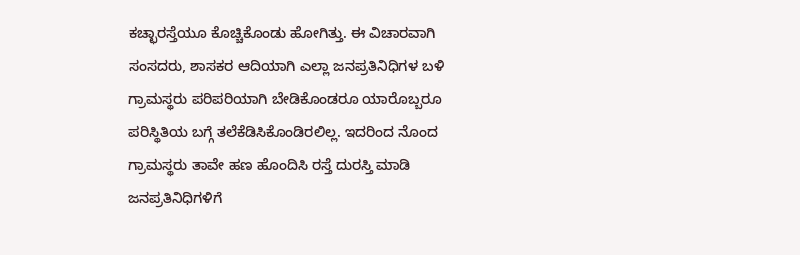ಕಚ್ಛಾರಸ್ತೆಯೂ ಕೊಚ್ಚಿಕೊಂಡು ಹೋಗಿತ್ತು. ಈ ವಿಚಾರವಾಗಿ ಸಂಸದರು, ಶಾಸಕರ ಆದಿಯಾಗಿ ಎಲ್ಲಾ ಜನಪ್ರತಿನಿಧಿಗಳ ಬಳಿ ಗ್ರಾಮಸ್ಥರು ಪರಿಪರಿಯಾಗಿ ಬೇಡಿಕೊಂಡರೂ ಯಾರೊಬ್ಬರೂ ಪರಿಸ್ಥಿತಿಯ ಬಗ್ಗೆ ತಲೆಕೆಡಿಸಿಕೊಂಡಿರಲಿಲ್ಲ. ಇದರಿಂದ ನೊಂದ ಗ್ರಾಮಸ್ಥರು ತಾವೇ ಹಣ ಹೊಂದಿಸಿ ರಸ್ತೆ ದುರಸ್ತಿ ಮಾಡಿ ಜನಪ್ರತಿನಿಧಿಗಳಿಗೆ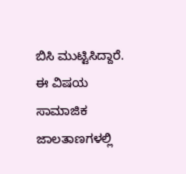ಬಿಸಿ ಮುಟ್ಟಿಸಿದ್ದಾರೆ. ಈ ವಿಷಯ ಸಾಮಾಜಿಕ ಜಾಲತಾಣಗಳಲ್ಲಿ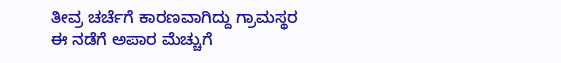ತೀವ್ರ ಚರ್ಚೆಗೆ ಕಾರಣವಾಗಿದ್ದು ಗ್ರಾಮಸ್ಥರ ಈ ನಡೆಗೆ ಅಪಾರ ಮೆಚ್ಚುಗೆ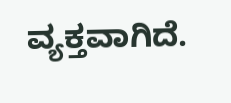ವ್ಯಕ್ತವಾಗಿದೆ.